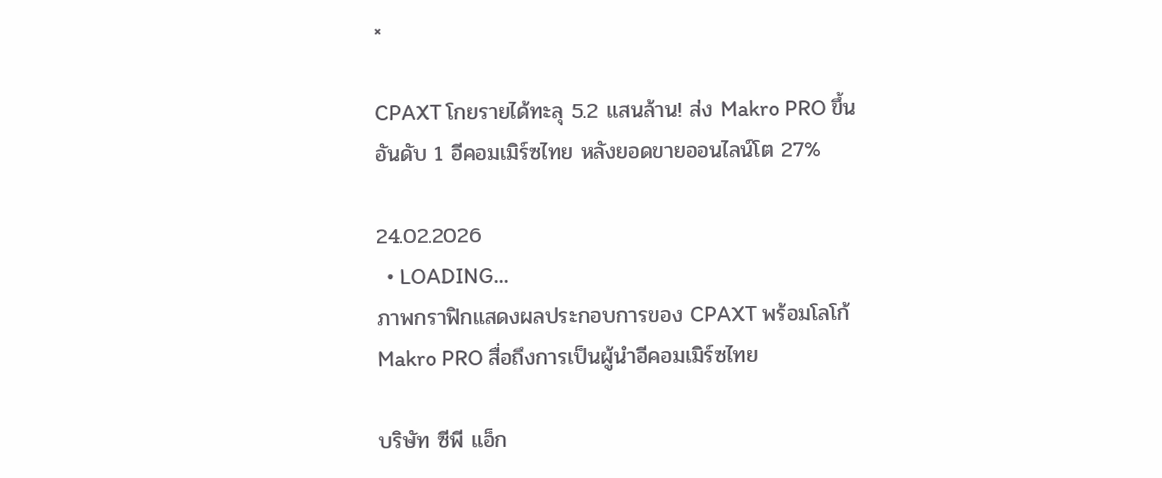×

CPAXT โกยรายได้ทะลุ 5.2 แสนล้าน! ส่ง Makro PRO ขึ้นอันดับ 1 อีคอมเมิร์ซไทย หลังยอดขายออนไลน์โต 27%

24.02.2026
  • LOADING...
ภาพกราฟิกแสดงผลประกอบการของ CPAXT พร้อมโลโก้ Makro PRO สื่อถึงการเป็นผู้นำอีคอมเมิร์ซไทย

บริษัท ซีพี แอ็ก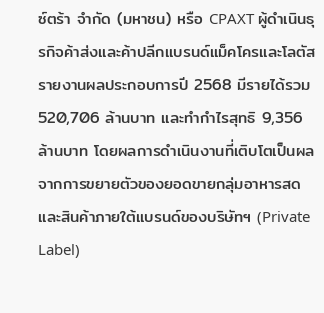ซ์ตร้า จำกัด (มหาชน) หรือ CPAXT ผู้ดำเนินธุรกิจค้าส่งและค้าปลีกแบรนด์แม็คโครและโลตัส รายงานผลประกอบการปี 2568 มีรายได้รวม 520,706 ล้านบาท และทำกำไรสุทธิ 9,356 ล้านบาท โดยผลการดำเนินงานที่เติบโตเป็นผลจากการขยายตัวของยอดขายกลุ่มอาหารสดและสินค้าภายใต้แบรนด์ของบริษัทฯ (Private Label)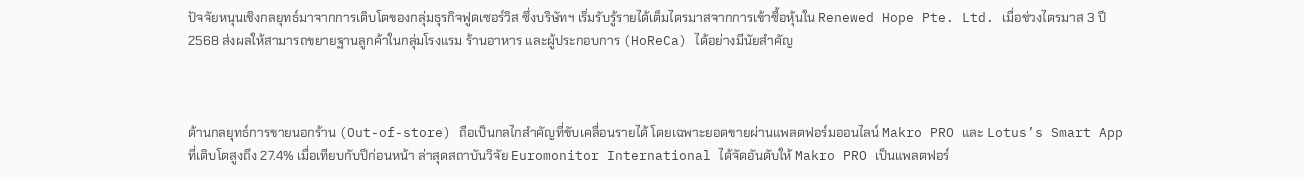ปัจจัยหนุนเชิงกลยุทธ์มาจากการเติบโตของกลุ่มธุรกิจฟูดเซอร์วิส ซึ่งบริษัทฯ เริ่มรับรู้รายได้เต็มไตรมาสจากการเข้าซื้อหุ้นใน Renewed Hope Pte. Ltd. เมื่อช่วงไตรมาส 3 ปี 2568 ส่งผลให้สามารถขยายฐานลูกค้าในกลุ่มโรงแรม ร้านอาหาร และผู้ประกอบการ (HoReCa) ได้อย่างมีนัยสำคัญ



ด้านกลยุทธ์การขายนอกร้าน (Out-of-store) ถือเป็นกลไกสำคัญที่ขับเคลื่อนรายได้ โดยเฉพาะยอดขายผ่านแพลตฟอร์มออนไลน์ Makro PRO และ Lotus’s Smart App ที่เติบโตสูงถึง 27.4% เมื่อเทียบกับปีก่อนหน้า ล่าสุดสถาบันวิจัย Euromonitor International ได้จัดอันดับให้ Makro PRO เป็นแพลตฟอร์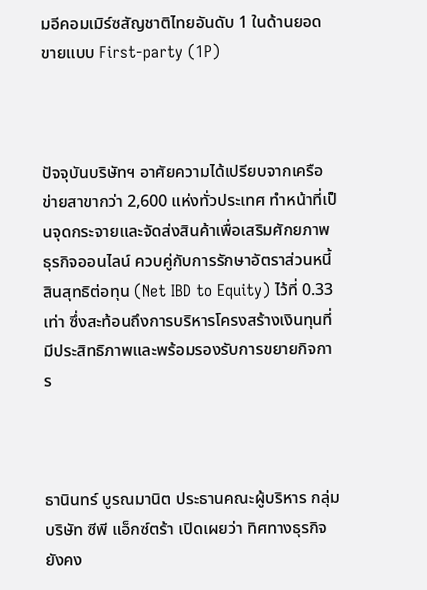มอีคอมเมิร์ซสัญชาติไทยอันดับ 1 ในด้านยอดขายแบบ First-party (1P)



ปัจจุบันบริษัทฯ อาศัยความได้เปรียบจากเครือข่ายสาขากว่า 2,600 แห่งทั่วประเทศ ทำหน้าที่เป็นจุดกระจายและจัดส่งสินค้าเพื่อเสริมศักยภาพธุรกิจออนไลน์ ควบคู่กับการรักษาอัตราส่วนหนี้สินสุทธิต่อทุน (Net IBD to Equity) ไว้ที่ 0.33 เท่า ซึ่งสะท้อนถึงการบริหารโครงสร้างเงินทุนที่มีประสิทธิภาพและพร้อมรองรับการขยายกิจการ



ธานินทร์ บูรณมานิต ประธานคณะผู้บริหาร กลุ่มบริษัท ซีพี แอ็กซ์ตร้า เปิดเผยว่า ทิศทางธุรกิจยังคง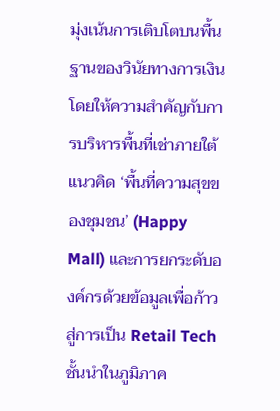มุ่งเน้นการเติบโตบนพื้นฐานของวินัยทางการเงิน โดยให้ความสำคัญกับการบริหารพื้นที่เช่าภายใต้แนวคิด ‘พื้นที่ความสุขของชุมชน’ (Happy Mall) และการยกระดับองค์กรด้วยข้อมูลเพื่อก้าวสู่การเป็น Retail Tech ชั้นนำในภูมิภาค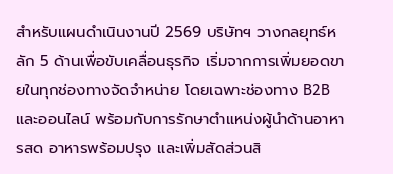สำหรับแผนดำเนินงานปี 2569 บริษัทฯ วางกลยุทธ์หลัก 5 ด้านเพื่อขับเคลื่อนธุรกิจ เริ่มจากการเพิ่มยอดขายในทุกช่องทางจัดจำหน่าย โดยเฉพาะช่องทาง B2B และออนไลน์ พร้อมกับการรักษาตำแหน่งผู้นำด้านอาหารสด อาหารพร้อมปรุง และเพิ่มสัดส่วนสิ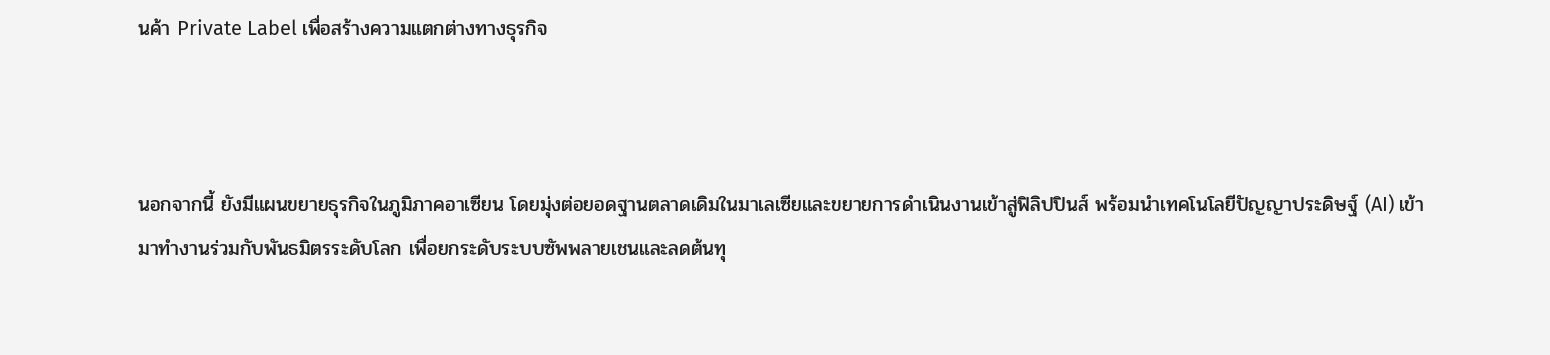นค้า Private Label เพื่อสร้างความแตกต่างทางธุรกิจ



นอกจากนี้ ยังมีแผนขยายธุรกิจในภูมิภาคอาเซียน โดยมุ่งต่อยอดฐานตลาดเดิมในมาเลเซียและขยายการดำเนินงานเข้าสู่ฟิลิปปินส์ พร้อมนำเทคโนโลยีปัญญาประดิษฐ์ (AI) เข้ามาทำงานร่วมกับพันธมิตรระดับโลก เพื่อยกระดับระบบซัพพลายเชนและลดต้นทุ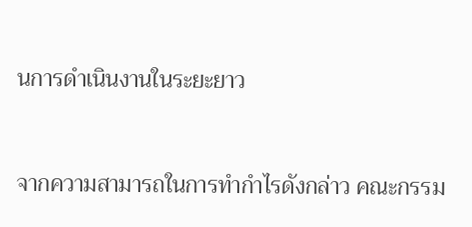นการดำเนินงานในระยะยาว



จากความสามารถในการทำกำไรดังกล่าว คณะกรรม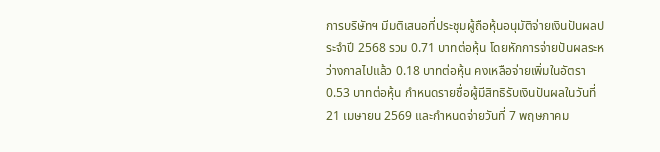การบริษัทฯ มีมติเสนอที่ประชุมผู้ถือหุ้นอนุมัติจ่ายเงินปันผลประจำปี 2568 รวม 0.71 บาทต่อหุ้น โดยหักการจ่ายปันผลระหว่างกาลไปแล้ว 0.18 บาทต่อหุ้น คงเหลือจ่ายเพิ่มในอัตรา 0.53 บาทต่อหุ้น กำหนดรายชื่อผู้มีสิทธิรับเงินปันผลในวันที่ 21 เมษายน 2569 และกำหนดจ่ายวันที่ 7 พฤษภาคม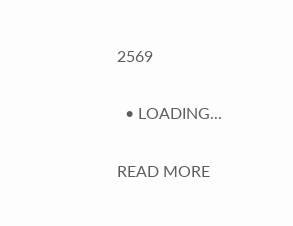2569

  • LOADING...

READ MORE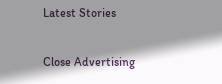Latest Stories

Close Advertising